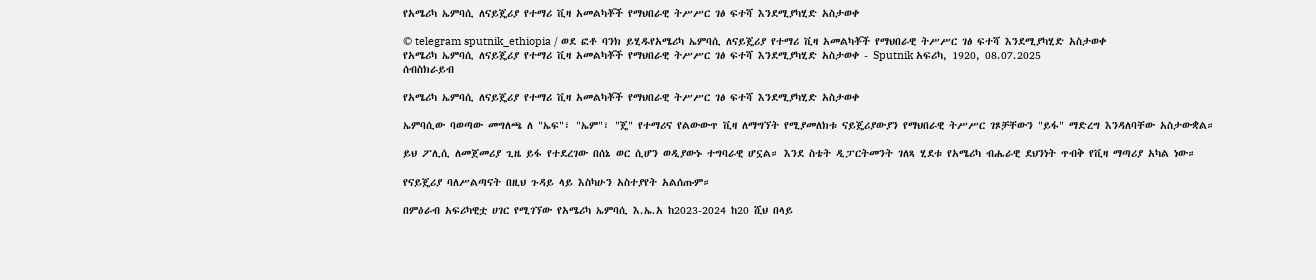የአሜሪካ ኤምባሲ ለናይጄሪያ የተማሪ ቪዛ አመልካቾች የማህበራዊ ትሥሥር ገፅ ፍተሻ እንደሚያካሂድ አስታወቀ

© telegram sputnik_ethiopia / ወደ ፎቶ ባንክ ይሂዱየአሜሪካ ኤምባሲ ለናይጄሪያ የተማሪ ቪዛ አመልካቾች የማህበራዊ ትሥሥር ገፅ ፍተሻ እንደሚያካሂድ አስታወቀ
የአሜሪካ ኤምባሲ ለናይጄሪያ የተማሪ ቪዛ አመልካቾች የማህበራዊ ትሥሥር ገፅ ፍተሻ እንደሚያካሂድ አስታወቀ - Sputnik አፍሪካ, 1920, 08.07.2025
ሰብስክራይብ

የአሜሪካ ኤምባሲ ለናይጄሪያ የተማሪ ቪዛ አመልካቾች የማህበራዊ ትሥሥር ገፅ ፍተሻ እንደሚያካሂድ አስታወቀ

ኤምባሲው ባወጣው መግለጫ ለ "ኤፍ"፣ "ኤም"፣ "ጄ" የተማሪና የልውውጥ ቪዛ ለማግኘት የሚያመለክቱ ናይጄሪያውያን የማህበራዊ ትሥሥር ገጾቻቸውን "ይፋ" ማድረግ እንዳለባቸው አስታውቋል።

ይህ ፖሊሲ ለመጀመሪያ ጊዜ ይፋ የተደረገው በሰኔ ወር ሲሆን ወዲያውኑ ተግባራዊ ሆኗል። እንደ ስቴት ዲፓርትመንት ገለጻ ሂደቱ የአሜሪካ ብሔራዊ ደህንነት ጥብቅ የቪዛ ማጣሪያ አካል ነው።

የናይጄሪያ ባለሥልጣናት በዚህ ጉዳይ ላይ እስካሁን አስተያየት አልሰጡም።

በምዕራብ አፍሪካዊቷ ሀገር የሚገኘው የአሜሪካ ኤምባሲ እ.ኤ.አ ከ2023-2024 ከ20 ሺህ በላይ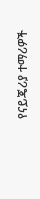የናይጄሪያ ተማሪዎች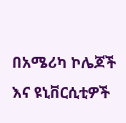በአሜሪካ ኮሌጆች እና ዩኒቨርሲቲዎች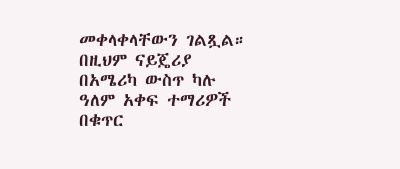መቀላቀላቸውን ገልጿል። በዚህም ናይጄሪያ በአሜሪካ ውስጥ ካሉ ዓለም አቀፍ ተማሪዎች በቁጥር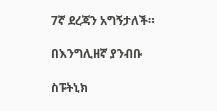7ኛ ደረጃን አግኝታለች።

በእንግሊዘኛ ያንብቡ

ስፑትኒክ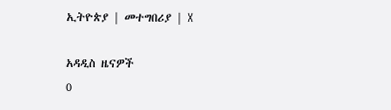ኢትዮጵያ | መተግበሪያ | X

አዳዲስ ዜናዎች
0